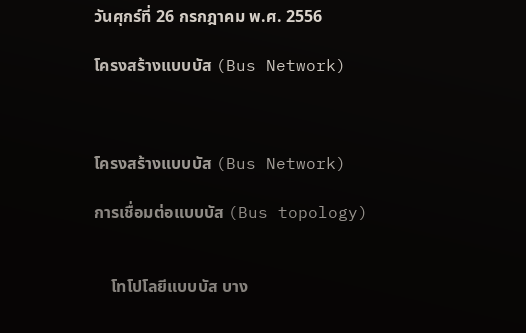วันศุกร์ที่ 26 กรกฎาคม พ.ศ. 2556

โครงสร้างแบบบัส (Bus Network)



โครงสร้างแบบบัส (Bus Network)

การเชื่อมต่อแบบบัส (Bus topology)


    โทโปโลยีแบบบัส บาง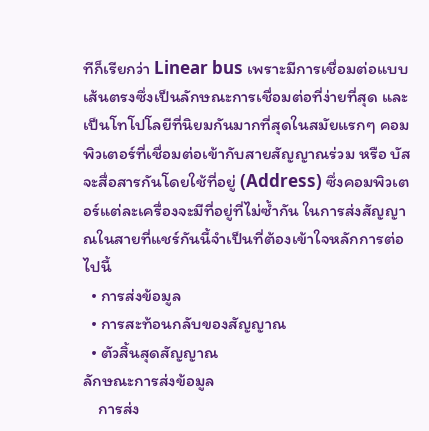ทีก็เรียกว่า Linear bus เพราะมีการเชื่อมต่อแบบเส้นตรงซึ่งเป็นลักษณะการเชื่อมต่อที่ง่ายที่สุด และเป็นโทโปโลยีที่นิยมกันมากที่สุดในสมัยแรกๆ คอมพิวเตอร์ที่เชื่อมต่อเข้ากับสายสัญญาณร่วม หรือ บัส จะสื่อสารกันโดยใช้ที่อยู่ (Address) ซึ่งคอมพิวเตอร์แต่ละเครื่องจะมีที่อยู่ที่ไม่ซ้ำกัน ในการส่งสัญญาณในสายที่แชร์กันนี้จำเป็นที่ต้องเข้าใจหลักการต่อไปนี้
  • การส่งข้อมูล
  • การสะท้อนกลับของสัญญาณ
  • ตัวสิ้นสุดสัญญาณ
ลักษณะการส่งข้อมูล
    การส่ง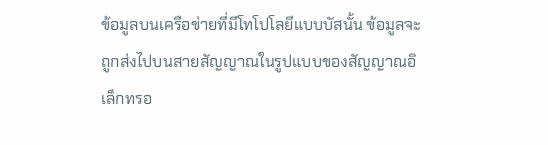ข้อมูลบนเครือข่ายที่มีโทโปโลยีแบบบัสนั้น ข้อมูลจะถูกส่งไปบนสายสัญญาณในรูปแบบของสัญญาณอิเล็กทรอ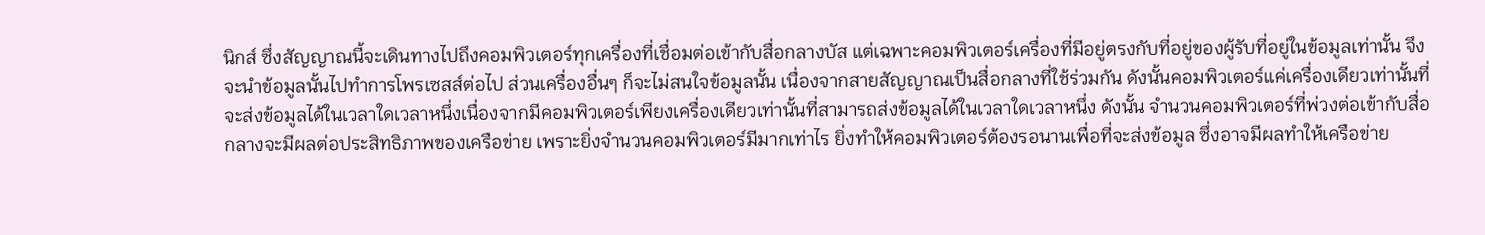นิกส์ ซึ่งสัญญาณนี้จะเดินทางไปถึงคอมพิวเตอร์ทุกเครื่องที่เชื่อมต่อเข้ากับสื่อกลางบัส แต่เฉพาะคอมพิวเตอร์เครื่องที่มีอยู่ตรงกับที่อยู่ของผู้รับที่อยู่ในข้อมูลเท่านั้น จึงจะนำข้อมูลนั้นไปทำการโพรเซสส์ต่อไป ส่วนเครื่องอื่นๆ ก็จะไม่สนใจข้อมูลนั้น เนื่องจากสายสัญญาณเป็นสื่อกลางที่ใช้ร่วมกัน ดังนั้นคอมพิวเตอร์แค่เครื่องเดียวเท่านั้นที่จะส่งข้อมูลได้ในเวลาใดเวลาหนึ่งเนื่องจากมีคอมพิวเตอร์เพียงเครื่องเดียวเท่านั้นที่สามารถส่งข้อมูลได้ในเวลาใดเวลาหนึ่ง ดังนั้น จำนวนคอมพิวเตอร์ที่พ่วงต่อเข้ากับสื่อกลางจะมีผลต่อประสิทธิภาพของเครือข่าย เพราะยิ่งจำนวนคอมพิวเตอร์มีมากเท่าไร ยิ่งทำให้คอมพิวเตอร์ต้องรอนานเพื่อที่จะส่งข้อมูล ซึ่งอาจมีผลทำให้เครือข่าย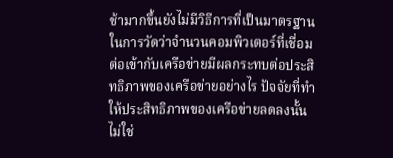ช้ามากขึ้นยังไม่มีวิธีการที่เป็นมาตรฐานในการวัดว่าจำนวนคอมพิวเตอร์ที่เชื่อมต่อเข้ากับเครือข่ายมีผลกระทบต่อประสิทธิภาพของเครือข่ายอย่างไร ปัจจัยที่ทำให้ประสิทธิภาพของเครือข่ายลดลงนั้นไม่ใช่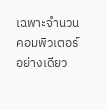เฉพาะจำนวนคอมพิวเตอร์อย่างเดียว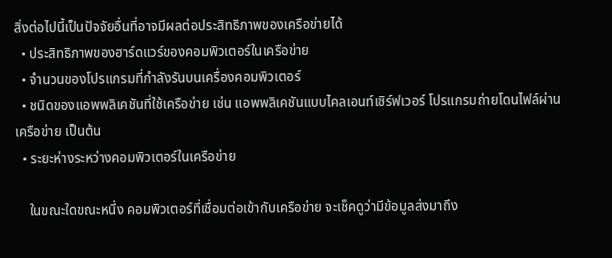สิ่งต่อไปนี้เป็นปัจจัยอื่นที่อาจมีผลต่อประสิทธิภาพของเครือข่ายได้
  • ประสิทธิภาพของฮาร์ดแวร์ของคอมพิวเตอร์ในเครือข่าย
  • จำนวนของโปรแกรมที่กำลังรันบนเครื่องคอมพิวเตอร์
  • ชนิดของแอพพลิเคชันที่ใช้เครือข่าย เช่น แอพพลิเคชันแบบไคลเอนท์เซิร์ฟเวอร์ โปรแกรมถ่ายโดนไฟล์ผ่านเครือข่าย เป็นต้น
  • ระยะห่างระหว่างคอมพิวเตอร์ในเครือข่าย

    ในขณะใดขณะหนึ่ง คอมพิวเตอร์ที่เชื่อมต่อเข้ากับเครือข่าย จะเช็คดูว่ามีข้อมูลส่งมาถึง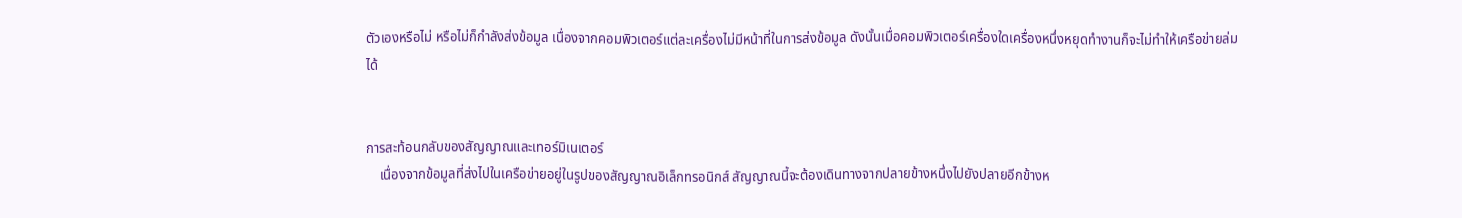ตัวเองหรือไม่ หรือไม่ก็กำลังส่งข้อมูล เนื่องจากคอมพิวเตอร์แต่ละเครื่องไม่มีหน้าที่ในการส่งข้อมูล ดังนั้นเมื่อคอมพิวเตอร์เครื่องใดเครื่องหนึ่งหยุดทำงานก็จะไม่ทำให้เครือข่ายล่มได้


การสะท้อนกลับของสัญญาณและเทอร์มิเนเตอร์
    เนื่องจากข้อมูลที่ส่งไปในเครือข่ายอยู่ในรูปของสัญญาณอิเล็กทรอนิกส์ สัญญาณนี้จะต้องเดินทางจากปลายข้างหนึ่งไปยังปลายอีกข้างห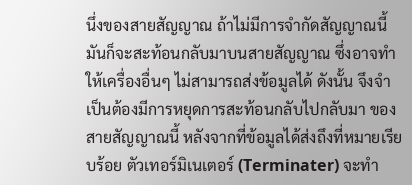นึ่งของสายสัญญาณ ถ้าไม่มีการจำกัดสัญญาณนี้มันก็จะสะท้อนกลับมาบนสายสัญญาณ ซึ่งอาจทำให้เครื่องอื่นๆ ไม่สามารถส่งข้อมูลได้ ดังนั้น จึงจำเป็นต้องมีการหยุดการสะท้อนกลับไปกลับมา ของสายสัญญาณนี้ หลังจากที่ข้อมูลได้ส่งถึงที่หมายเรียบร้อย ตัวเทอร์มิเนเตอร์ (Terminater) จะทำ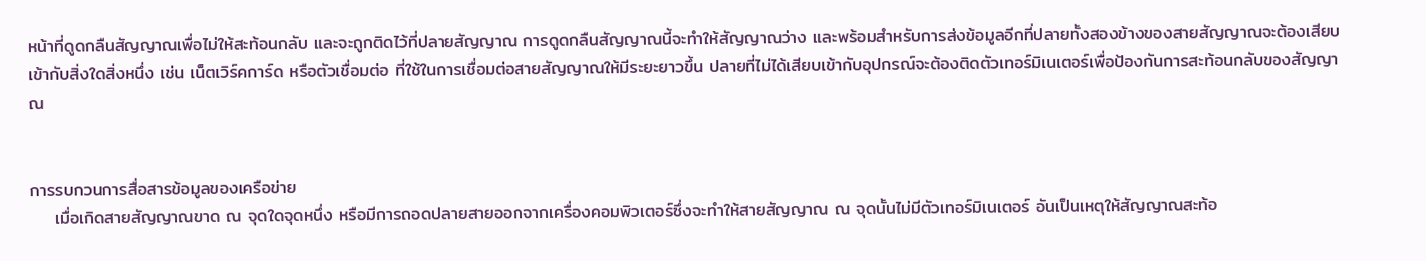หน้าที่ดูดกลืนสัญญาณเพื่อไม่ให้สะท้อนกลับ และจะถูกติดไว้ที่ปลายสัญญาณ การดูดกลืนสัญญาณนี้จะทำให้สัญญาณว่าง และพร้อมสำหรับการส่งข้อมูลอีกที่ปลายทั้งสองข้างของสายสัญญาณจะต้องเสียบเข้ากับสิ่งใดสิ่งหนึ่ง เช่น เน็ตเวิร์คการ์ด หรือตัวเชื่อมต่อ ที่ใช้ในการเชื่อมต่อสายสัญญาณให้มีระยะยาวขึ้น ปลายที่ไม่ได้เสียบเข้ากับอุปกรณ์จะต้องติดตัวเทอร์มิเนเตอร์เพื่อป้องกันการสะท้อนกลับของสัญญาณ


การรบกวนการสื่อสารข้อมูลของเครือข่าย
    เมื่อเกิดสายสัญญาณขาด ณ จุดใดจุดหนึ่ง หรือมีการถอดปลายสายออกจากเครื่องคอมพิวเตอร์ซึ่งจะทำให้สายสัญญาณ ณ จุดนั้นไม่มีตัวเทอร์มิเนเตอร์ อันเป็นเหตุให้สัญญาณสะท้อ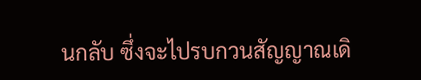นกลับ ซึ่งจะไปรบกวนสัญญาณเดิ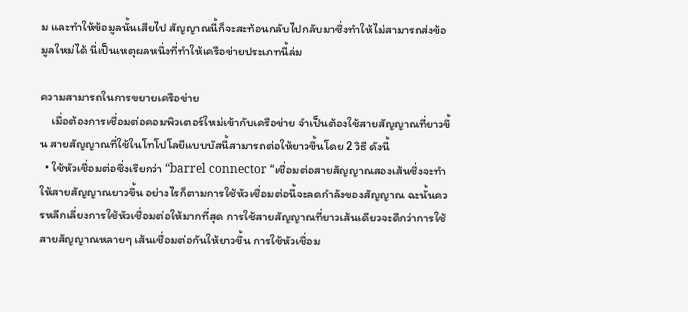ม และทำให้ข้อมูลนั้นเสียไป สัญญาณนี้ก็จะสะท้อนกลับไปกลับมาซึ่งทำให้ไม่สามารถส่งข้อมูลใหม่ได้ นี่เป็นเหตุผลหนึ่งที่ทำให้เครือข่ายประเภทนี้ล่ม

ความสามารถในการขยายเครือข่าย
    เมื่อต้องการเชื่อมต่อคอมพิวเตอร์ใหม่เข้ากับเครือข่าย จำเป็นต้องใช้สายสัญญาณที่ยาวขึ้น สายสัญญาณที่ใช้ในโทโปโลยีแบบบัสนี้สามารถต่อให้ยาวขึ้นโดย 2 วิธี ดังนี้
  • ใช้หัวเชื่อมต่อซึ่งเรียกว่า “barrel connector “เชื่อมต่อสายสัญญาณสองเส้นซึ่งจะทำให้สายสัญญาณยาวขึ้น อย่างไรก็ตามการใช้หัวเชื่อมต่อนี้จะลดกำลังของสัญญาณ ฉะนั้นควรหลีกเลี่ยงการใช้หัวเชื่อมต่อให้มากที่สุด การใช้สายสัญญาณที่ยาวเส้นเดียวจะดีกว่าการใช้สายสัญญาณหลายๆ เส้นเชื่อมต่อกันให้ยาวขึ้น การใช้หัวเชื่อม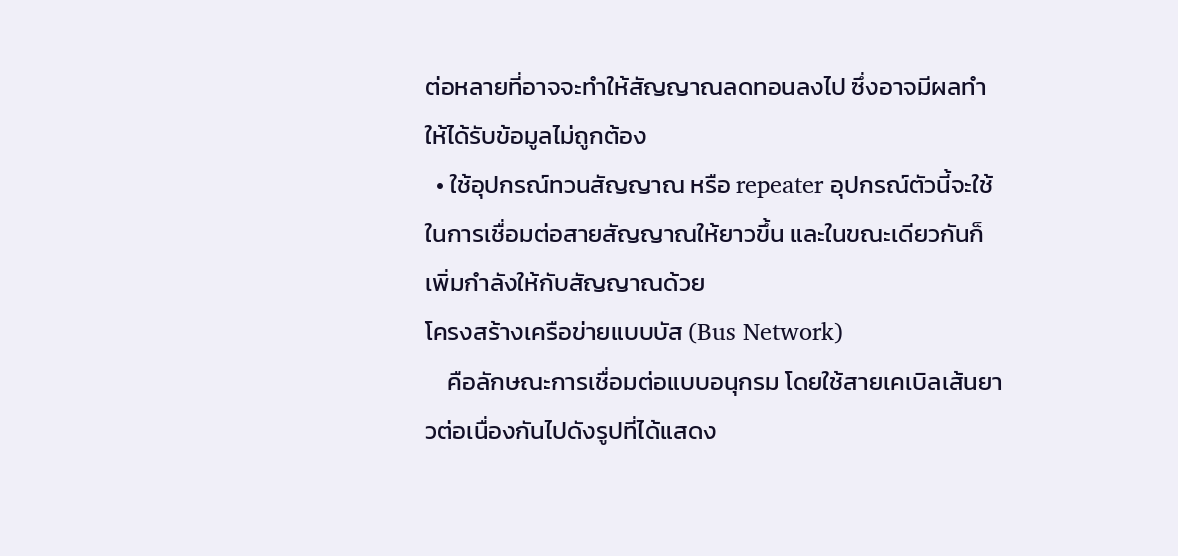ต่อหลายที่อาจจะทำให้สัญญาณลดทอนลงไป ซึ่งอาจมีผลทำให้ได้รับข้อมูลไม่ถูกต้อง
  • ใช้อุปกรณ์ทวนสัญญาณ หรือ repeater อุปกรณ์ตัวนี้จะใช้ในการเชื่อมต่อสายสัญญาณให้ยาวขึ้น และในขณะเดียวกันก็เพิ่มกำลังให้กับสัญญาณด้วย
โครงสร้างเครือข่ายแบบบัส (Bus Network)
    คือลักษณะการเชื่อมต่อแบบอนุกรม โดยใช้สายเคเบิลเส้นยาวต่อเนื่องกันไปดังรูปที่ได้แสดง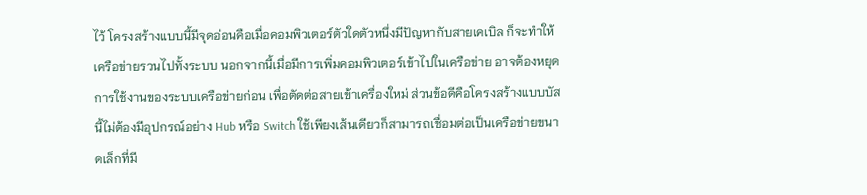ไว้ โครงสร้างแบบนี้มีจุดอ่อนคือเมื่อคอมพิวเตอร์ตัวใดตัวหนึ่งมีปัญหากับสายเคเบิล ก็จะทำให้เครือข่ายรวนไปทั้งระบบ นอกจากนี้เมื่อมีการเพิ่มคอมพิวเตอร์เข้าไปในเครือข่าย อาจต้องหยุดการใช้งานของระบบเครือข่ายก่อน เพื่อตัดต่อสายเข้าเครื่องใหม่ ส่วนข้อดีคือโครงสร้างแบบบัสนี้ไม่ต้องมีอุปกรณ์อย่าง Hub หรือ Switch ใช้เพียงเส้นเดียวก็สามารถเชื่อมต่อเป็นเครือข่ายขนาดเล็กที่มี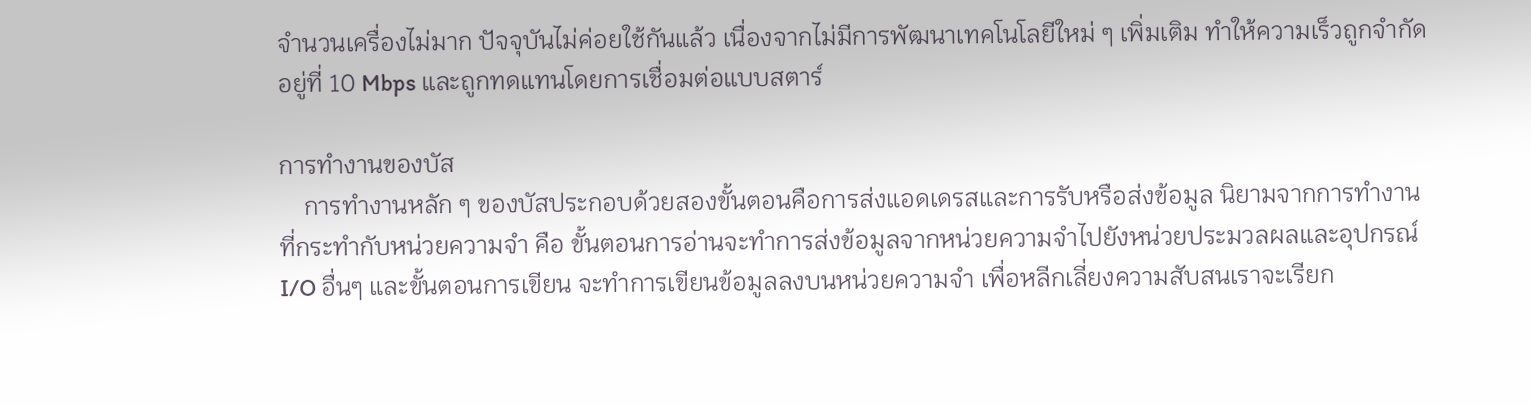จำนวนเครื่องไม่มาก ปัจจุบันไม่ค่อยใช้กันแล้ว เนื่องจากไม่มีการพัฒนาเทคโนโลยีใหม่ ๆ เพิ่มเติม ทำให้ความเร็วถูกจำกัดอยู่ที่ 10 Mbps และถูกทดแทนโดยการเชื่อมต่อแบบสตาร์

การทำงานของบัส
    การทำงานหลัก ๆ ของบัสประกอบด้วยสองขั้นตอนคือการส่งแอดเดรสและการรับหรือส่งข้อมูล นิยามจากการทำงานที่กระทำกับหน่วยความจำ คือ ขั้นตอนการอ่านจะทำการส่งข้อมูลจากหน่วยความจำไปยังหน่วยประมวลผลและอุปกรณ์ I/O อื่นๆ และขั้นตอนการเขียน จะทำการเขียนข้อมูลลงบนหน่วยความจำ เพื่อหลีกเลี่ยงความสับสนเราจะเรียก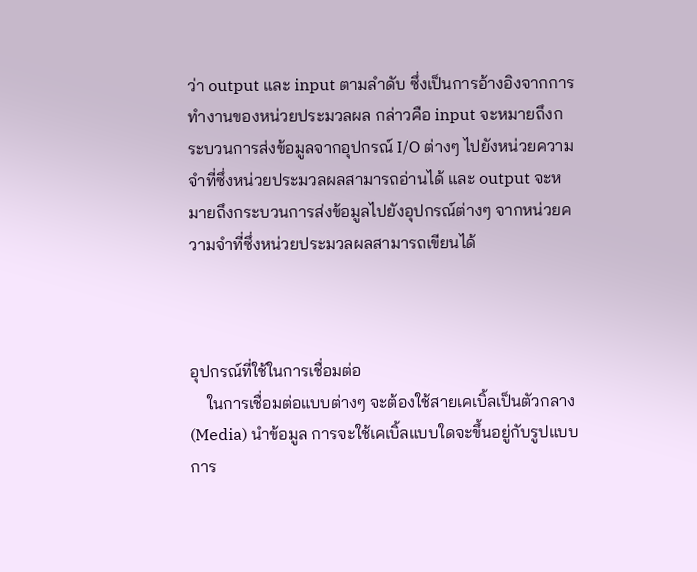ว่า output และ input ตามลำดับ ซึ่งเป็นการอ้างอิงจากการทำงานของหน่วยประมวลผล กล่าวคือ input จะหมายถึงกระบวนการส่งข้อมูลจากอุปกรณ์ I/O ต่างๆ ไปยังหน่วยความจำที่ซึ่งหน่วยประมวลผลสามารถอ่านได้ และ output จะหมายถึงกระบวนการส่งข้อมูลไปยังอุปกรณ์ต่างๆ จากหน่วยความจำที่ซึ่งหน่วยประมวลผลสามารถเขียนได้



อุปกรณ์ที่ใช้ในการเชื่อมต่อ
    ในการเชื่อมต่อแบบต่างๆ จะต้องใช้สายเคเบิ้ลเป็นตัวกลาง (Media) นำข้อมูล การจะใช้เคเบิ้ลแบบใดจะขึ้นอยู่กับรูปแบบการ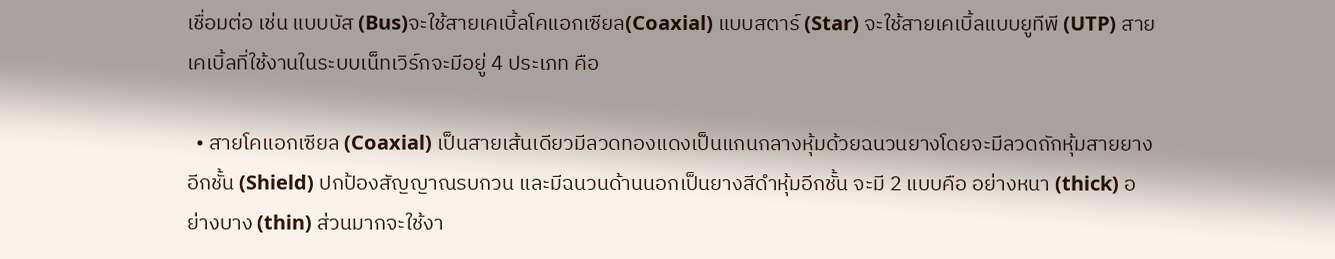เชื่อมต่อ เช่น แบบบัส (Bus)จะใช้สายเคเบิ้ลโคแอกเซียล(Coaxial) แบบสตาร์ (Star) จะใช้สายเคเบิ้ลแบบยูทีพี (UTP) สายเคเบิ้ลที่ใช้งานในระบบเน็ทเวิร์กจะมีอยู่ 4 ประเภท คือ

  • สายโคแอกเซียล (Coaxial) เป็นสายเส้นเดียวมีลวดทองแดงเป็นแกนกลางหุ้มด้วยฉนวนยางโดยจะมีลวดถักหุ้มสายยางอีกชั้น (Shield) ปกป้องสัญญาณรบกวน และมีฉนวนด้านนอกเป็นยางสีดำหุ้มอีกชั้น จะมี 2 แบบคือ อย่างหนา (thick) อย่างบาง (thin) ส่วนมากจะใช้งา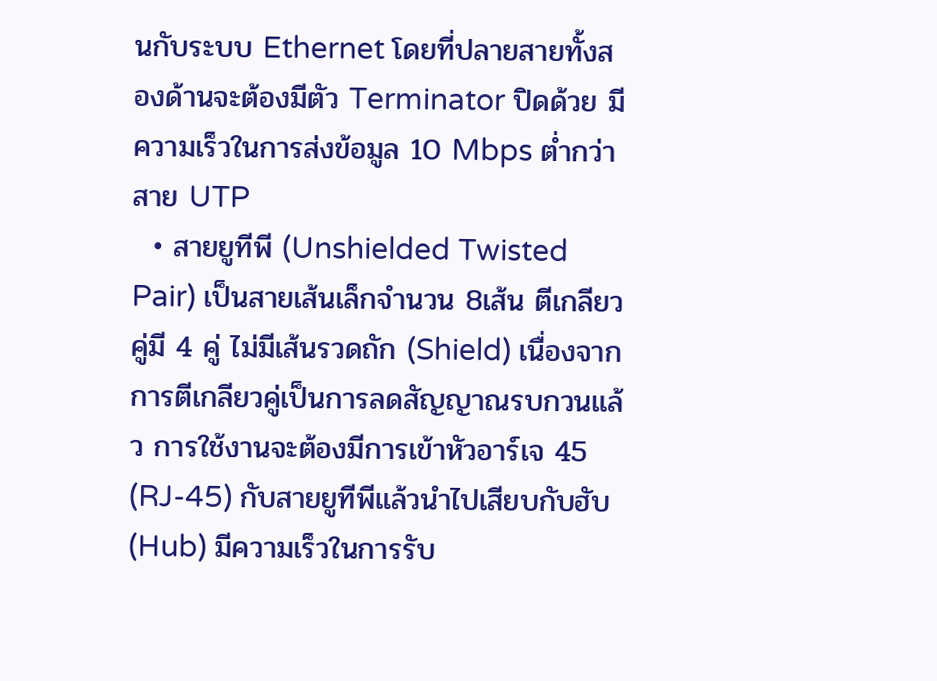นกับระบบ Ethernet โดยที่ปลายสายทั้งสองด้านจะต้องมีตัว Terminator ปิดด้วย มีความเร็วในการส่งข้อมูล 10 Mbps ต่ำกว่าสาย UTP
  • สายยูทีพี (Unshielded Twisted Pair) เป็นสายเส้นเล็กจำนวน 8เส้น ตีเกลียวคู่มี 4 คู่ ไม่มีเส้นรวดถัก (Shield) เนื่องจากการตีเกลียวคู่เป็นการลดสัญญาณรบกวนแล้ว การใช้งานจะต้องมีการเข้าหัวอาร์เจ 45 (RJ-45) กับสายยูทีพีแล้วนำไปเสียบกับฮับ (Hub) มีความเร็วในการรับ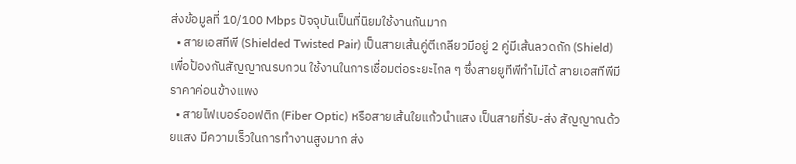ส่งข้อมูลที่ 10/100 Mbps ปัจจุบันเป็นที่นิยมใช้งานกันมาก
  • สายเอสทีพี (Shielded Twisted Pair) เป็นสายเส้นคู่ตีเกลียวมีอยู่ 2 คู่มีเส้นลวดถัก (Shield) เพื่อป้องกันสัญญาณรบกวน ใช้งานในการเชื่อมต่อระยะไกล ๆ ซึ่งสายยูทีพีทำไม่ได้ สายเอสทีพีมีราคาค่อนข้างแพง
  • สายไฟเบอร์ออฟติก (Fiber Optic) หรือสายเส้นใยแก้วนำแสง เป็นสายที่รับ-ส่ง สัญญาณด้วยแสง มีความเร็วในการทำงานสูงมาก ส่ง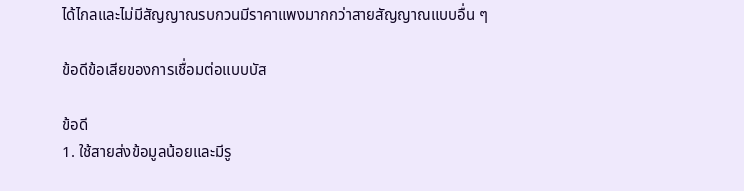ได้ไกลและไม่มีสัญญาณรบกวนมีราคาแพงมากกว่าสายสัญญาณแบบอื่น ๆ

ข้อดีข้อเสียของการเชื่อมต่อแบบบัส

ข้อดี
1. ใช้สายส่งข้อมูลน้อยและมีรู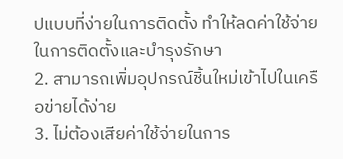ปแบบที่ง่ายในการติดตั้ง ทำให้ลดค่าใช้จ่ายในการติดตั้งและบำรุงรักษา
2. สามารถเพิ่มอุปกรณ์ชิ้นใหม่เข้าไปในเครือข่ายได้ง่าย
3. ไม่ต้องเสียค่าใช้จ่ายในการ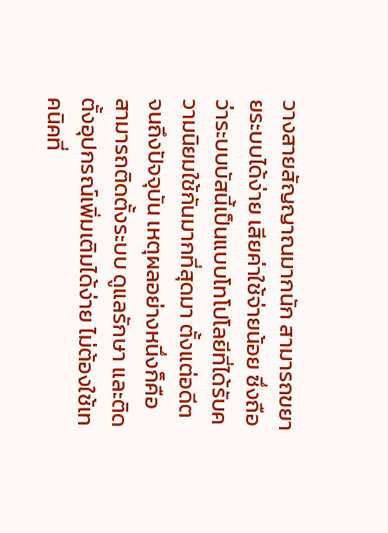วางสายสัญญาณมากนัก สามารถขยายระบบได้ง่าย เสียค่าใช้จ่ายน้อย ซึ่งถือว่าระบบบัสนี้เป็นแบบโทโปโลยีที่ได้รับความนิยมใช้กันมากที่สุดมา ตั้งแต่อดีตจนถึงปัจจุบัน เหตุผลอย่างหนึ่งก็คือสามารถติดตั้งระบบ ดูแลรักษา และติดตั้งอุปกรณ์เพิ่มเติมได้ง่าย ไม่ต้องใช้เทคนิคที่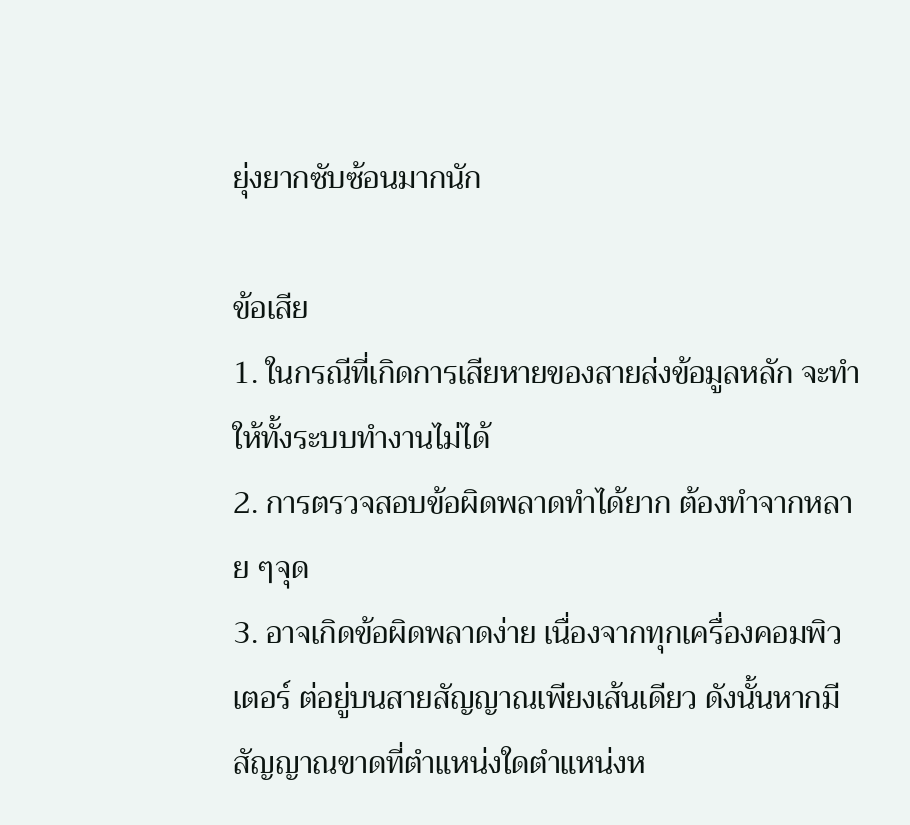ยุ่งยากซับซ้อนมากนัก

ข้อเสีย
1. ในกรณีที่เกิดการเสียหายของสายส่งข้อมูลหลัก จะทำให้ทั้งระบบทำงานไม่ได้
2. การตรวจสอบข้อผิดพลาดทำได้ยาก ต้องทำจากหลาย ๆจุด
3. อาจเกิดข้อผิดพลาดง่าย เนื่องจากทุกเครื่องคอมพิวเตอร์ ต่อยู่บนสายสัญญาณเพียงเส้นเดียว ดังนั้นหากมี สัญญาณขาดที่ตำแหน่งใดตำแหน่งห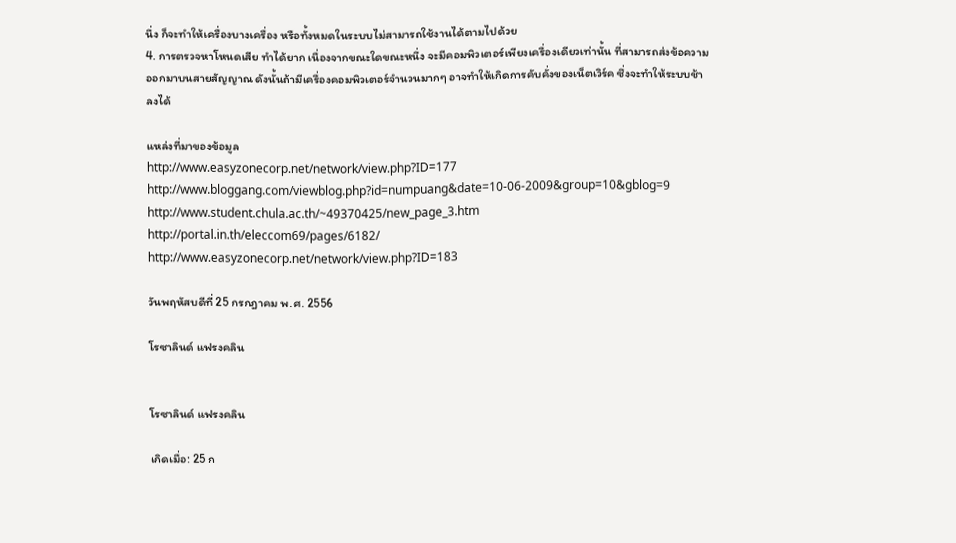นึ่ง ก็จะทำให้เครื่องบางเครื่อง หรือทั้งหมดในระบบไม่สามารถใช้งานได้ตามไปด้วย
4. การตรวจหาโหนดเสีย ทำได้ยาก เนื่องจากขณะใดขณะหนึ่ง จะมีคอมพิวเตอร์เพียงเครื่องเดียวเท่านั้น ที่สามารถส่งข้อความ ออกมาบนสายสัญญาณ ดังนั้นถ้ามีเครื่องคอมพิวเตอร์จำนวนมากๆ อาจทำให้เกิดการคับคั่งของเน็ตเวิร์ค ซึ่งจะทำให้ระบบช้าลงได้

แหล่งที่มาของข้อมูล
http://www.easyzonecorp.net/network/view.php?ID=177
http://www.bloggang.com/viewblog.php?id=numpuang&date=10-06-2009&group=10&gblog=9
http://www.student.chula.ac.th/~49370425/new_page_3.htm
http://portal.in.th/eleccom69/pages/6182/
http://www.easyzonecorp.net/network/view.php?ID=183

วันพฤหัสบดีที่ 25 กรกฎาคม พ.ศ. 2556

โรซาลินด์ แฟรงคลิน


โรซาลินด์ แฟรงคลิน

เกิดเมื่อ: 25 ก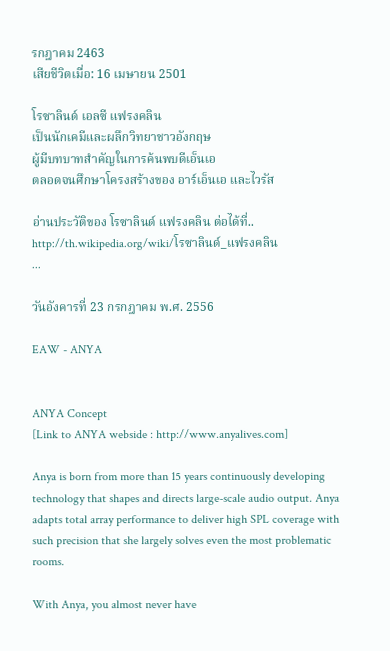รกฎาคม 2463
เสียชีวิตเมื่อ: 16 เมษายน 2501

โรซาลินด์ เอลซี แฟรงคลิน
เป็นนักเคมีและผลึกวิทยาชาวอังกฤษ
ผู้มีบทบาทสำคัญในการค้นพบดีเอ็นเอ
ตลอดจนศึกษาโครงสร้างของ อาร์เอ็นเอ และไวรัส

อ่านประวัติของ โรซาลินด์ แฟรงคลิน ต่อได้ที่..
http://th.wikipedia.org/wiki/โรซาลินด์_แฟรงคลิน
...

วันอังคารที่ 23 กรกฎาคม พ.ศ. 2556

EAW - ANYA


ANYA Concept
[Link to ANYA webside : http://www.anyalives.com]

Anya is born from more than 15 years continuously developing technology that shapes and directs large-scale audio output. Anya adapts total array performance to deliver high SPL coverage with such precision that she largely solves even the most problematic rooms.

With Anya, you almost never have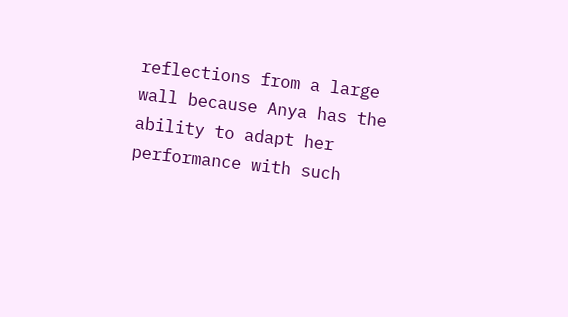reflections from a large wall because Anya has the ability to adapt her performance with such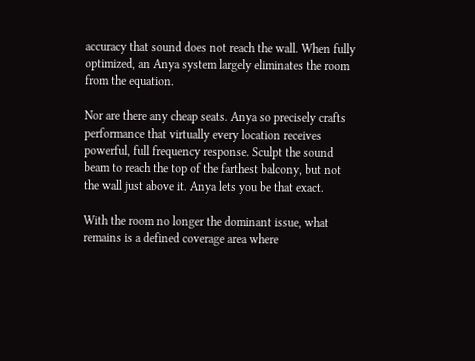accuracy that sound does not reach the wall. When fully optimized, an Anya system largely eliminates the room from the equation.

Nor are there any cheap seats. Anya so precisely crafts performance that virtually every location receives powerful, full frequency response. Sculpt the sound beam to reach the top of the farthest balcony, but not the wall just above it. Anya lets you be that exact.

With the room no longer the dominant issue, what remains is a defined coverage area where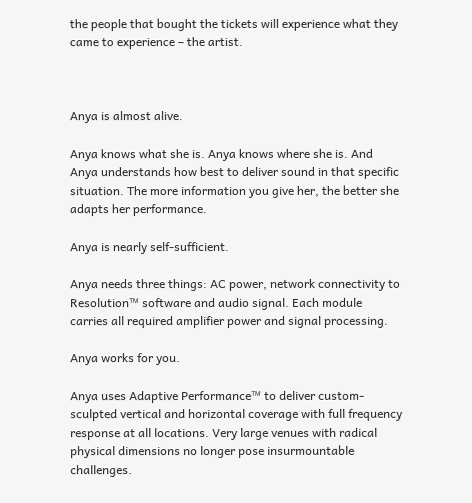the people that bought the tickets will experience what they came to experience – the artist.



Anya is almost alive.

Anya knows what she is. Anya knows where she is. And Anya understands how best to deliver sound in that specific situation. The more information you give her, the better she adapts her performance.

Anya is nearly self-sufficient.

Anya needs three things: AC power, network connectivity to Resolution™ software and audio signal. Each module carries all required amplifier power and signal processing.

Anya works for you.

Anya uses Adaptive Performance™ to deliver custom-sculpted vertical and horizontal coverage with full frequency response at all locations. Very large venues with radical physical dimensions no longer pose insurmountable challenges.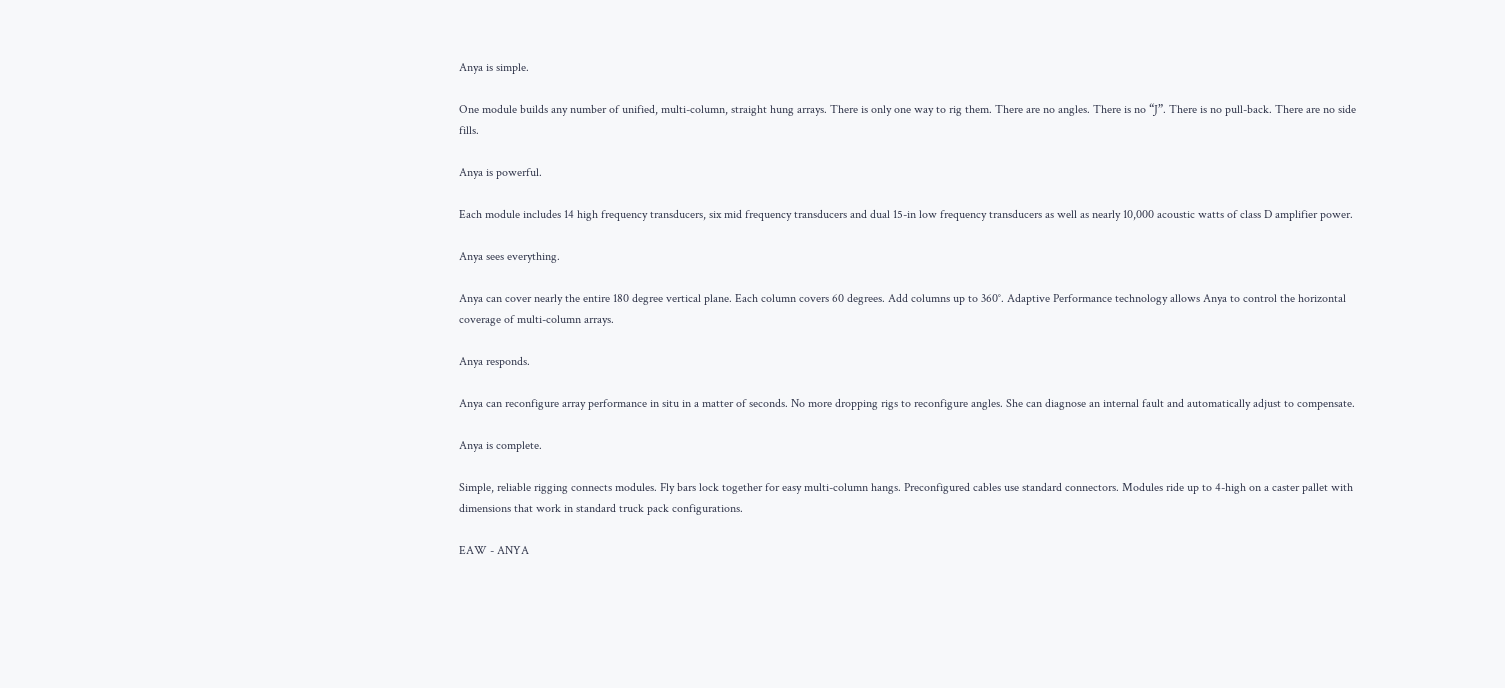Anya is simple.

One module builds any number of unified, multi-column, straight hung arrays. There is only one way to rig them. There are no angles. There is no “J”. There is no pull-back. There are no side fills.

Anya is powerful.

Each module includes 14 high frequency transducers, six mid frequency transducers and dual 15-in low frequency transducers as well as nearly 10,000 acoustic watts of class D amplifier power.

Anya sees everything.

Anya can cover nearly the entire 180 degree vertical plane. Each column covers 60 degrees. Add columns up to 360°. Adaptive Performance technology allows Anya to control the horizontal coverage of multi-column arrays.

Anya responds.

Anya can reconfigure array performance in situ in a matter of seconds. No more dropping rigs to reconfigure angles. She can diagnose an internal fault and automatically adjust to compensate.

Anya is complete.

Simple, reliable rigging connects modules. Fly bars lock together for easy multi-column hangs. Preconfigured cables use standard connectors. Modules ride up to 4-high on a caster pallet with dimensions that work in standard truck pack configurations.

EAW - ANYA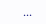...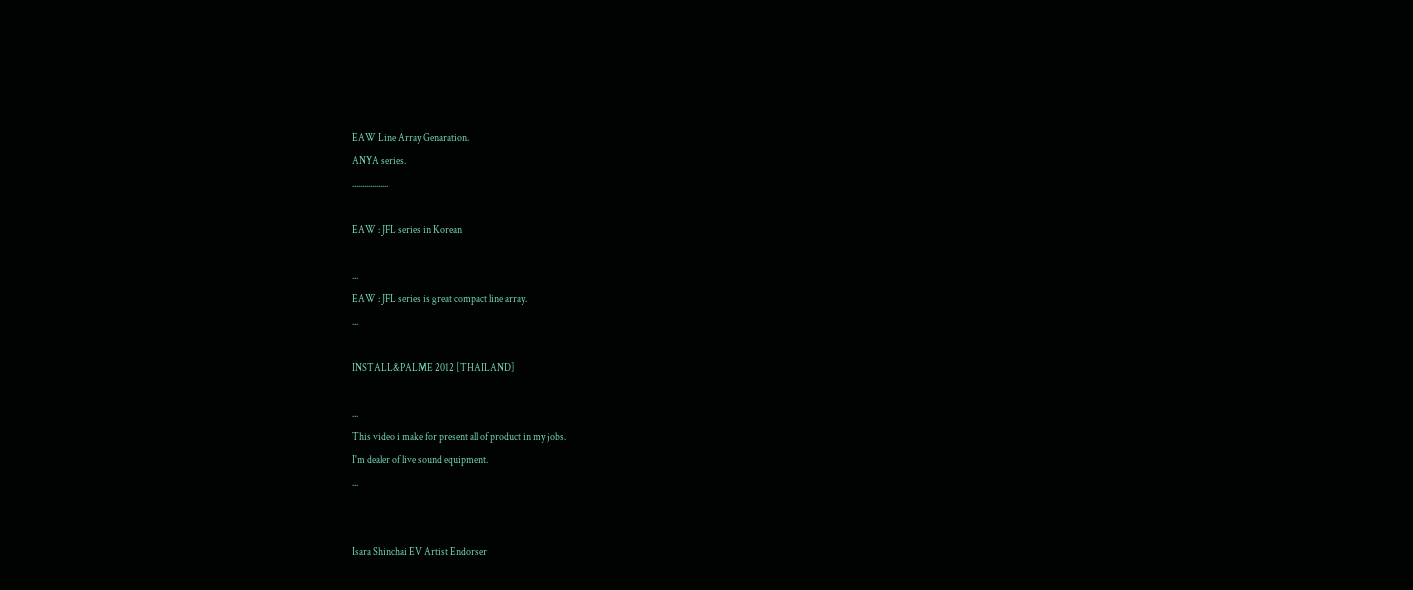EAW Line Array Genaration.
ANYA series.
..................

EAW : JFL series in Korean

...
EAW : JFL series is great compact line array.
...

INSTALL&PALME 2012 [THAILAND]

...
This video i make for present all of product in my jobs.
I'm dealer of live sound equipment.
...


Isara Shinchai EV Artist Endorser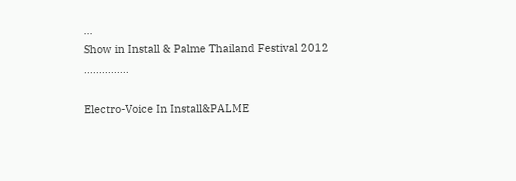...
Show in Install & Palme Thailand Festival 2012
...............

Electro-Voice In Install&PALME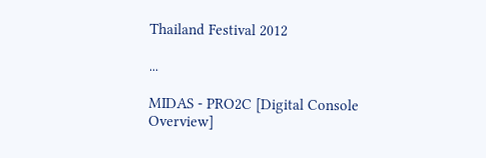Thailand Festival 2012

...

MIDAS - PRO2C [Digital Console Overview]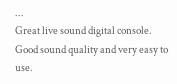...
Great live sound digital console.
Good sound quality and very easy to use.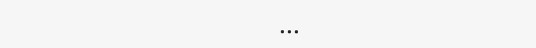...